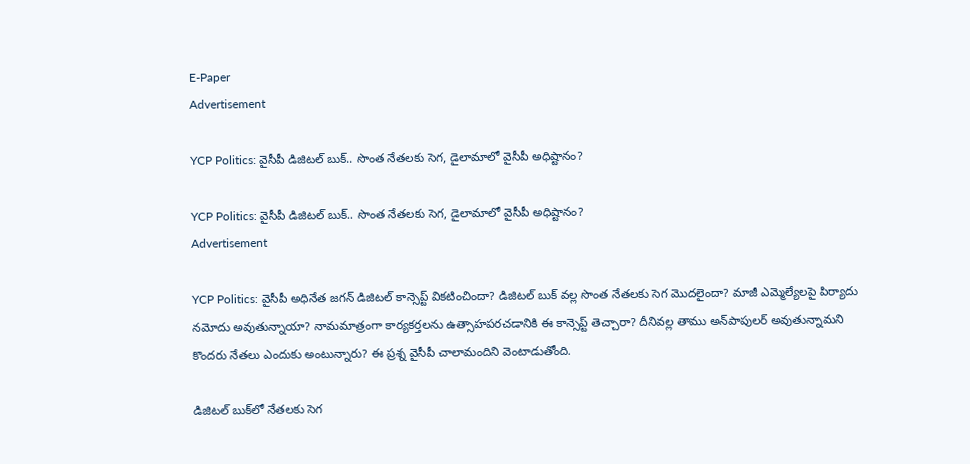E-Paper
Advertisement

YCP Politics: వైసీపీ డిజిటల్ బుక్.. సొంత నేతలకు సెగ, డైలామాలో వైసీపీ అధిష్టానం?

YCP Politics: వైసీపీ డిజిటల్ బుక్.. సొంత నేతలకు సెగ, డైలామాలో వైసీపీ అధిష్టానం?
Advertisement

YCP Politics: వైసీపీ అధినేత జగన్ డిజిటల్ కాన్సెప్ట్ వికటించిందా? డిజిటల్ బుక్‌ వల్ల సొంత నేతలకు సెగ మొదలైందా? మాజీ ఎమ్మెల్యేలపై పిర్యాదు నమోదు అవుతున్నాయా? నామమాత్రంగా కార్యకర్తలను ఉత్సాహపరచడానికి ఈ కాన్సెప్ట్ తెచ్చారా? దీనివల్ల తాము అన్‌పాపులర్ అవుతున్నామని కొందరు నేతలు ఎందుకు అంటున్నారు? ఈ ప్రశ్న వైసీపీ చాలామందిని వెంటాడుతోంది.

డిజిటల్ బుక్‌లో నేతలకు సెగ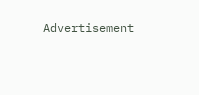Advertisement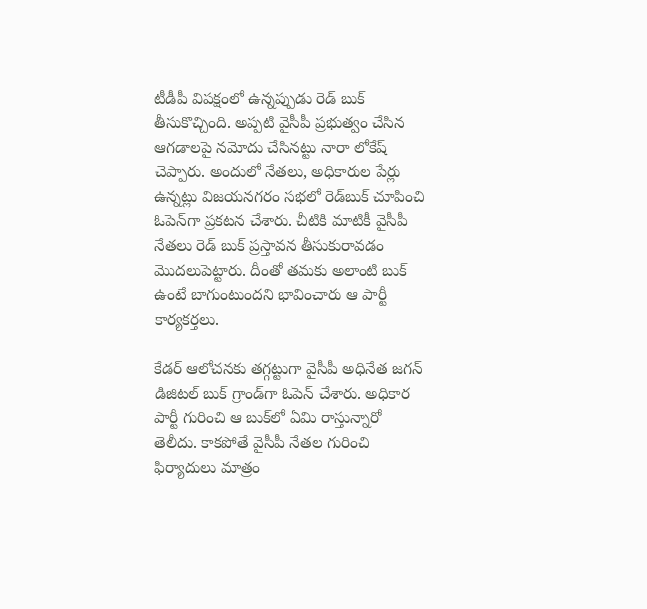టీడీపీ విపక్షంలో ఉన్నప్పుడు రెడ్ బుక్ తీసుకొచ్చింది. అప్పటి వైసీపీ ప్రభుత్వం చేసిన ఆగడాలపై నమోదు చేసినట్టు నారా లోకేష్ చెప్పారు. అందులో నేతలు, అధికారుల పేర్లు ఉన్నట్లు విజయనగరం సభలో రెడ్‌బుక్ చూపించి ఓపెన్‌గా ప్రకటన చేశారు. చీటికి మాటికీ వైసీపీ నేతలు రెడ్ బుక్ ప్రస్తావన తీసుకురావడం మొదలుపెట్టారు. దీంతో తమకు అలాంటి బుక్ ఉంటే బాగుంటుందని భావించారు ఆ పార్టీ కార్యకర్తలు.

కేడర్ ఆలోచనకు తగ్గట్టుగా వైసీపీ అధినేత జగన్ డిజిటల్ బుక్ గ్రాండ్‌గా ఓపెన్ చేశారు. అధికార పార్టీ గురించి ఆ బుక్‌లో ఏమి రాస్తున్నారో తెలీదు. కాకపోతే వైసీపీ నేతల గురించి ఫిర్యాదులు మాత్రం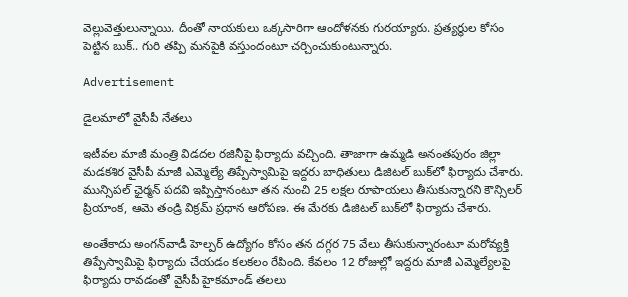వెల్లువెత్తులున్నాయి. దీంతో నాయకులు ఒక్కసారిగా ఆందోళనకు గురయ్యారు. ప్రత్యర్థుల కోసం పెట్టిన బుక్.. గురి తప్పి మనపైకి వస్తుందంటూ చర్చించుకుంటున్నారు.

Advertisement

డైలమాలో వైసీపీ నేతలు

ఇటీవల మాజీ మంత్రి విడదల రజినీపై ఫిర్యాదు వచ్చింది. తాజాగా ఉమ్మడి అనంతపురం జిల్లా మడకశిర వైసీపీ మాజీ ఎమ్మెల్యే తిప్పేస్వామిపై ఇద్దరు బాధితులు డిజిటల్ బుక్‌‌లో ఫిర్యాదు చేశారు. మున్సిపల్ ఛైర్మన్ పదవి ఇప్పిస్తానంటూ తన నుంచి 25 లక్షల రూపాయలు తీసుకున్నారని కౌన్సిలర్ ప్రియాంక, ఆమె తండ్రి విక్రమ్ ప్రధాన ఆరోపణ. ఈ మేరకు డిజిటల్ బుక్‌లో ఫిర్యాదు చేశారు.

అంతేకాదు అంగన్‌వాడీ హెల్పర్ ఉద్యోగం కోసం తన దగ్గర 75 వేలు తీసుకున్నారంటూ మరోవ్యక్తి తిప్పేస్వామిపై ఫిర్యాదు చేయడం కలకలం రేపింది. కేవలం 12 రోజుల్లో ఇద్దరు మాజీ ఎమ్మెల్యేలపై ఫిర్యాదు రావడంతో వైసీపీ హైకమాండ్ తలలు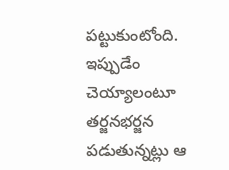పట్టుకుంటోంది. ఇప్పుడేం చెయ్యాలంటూ తర్జనభర్జన పడుతున్నట్లు ఆ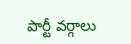పార్టీ వర్గాలు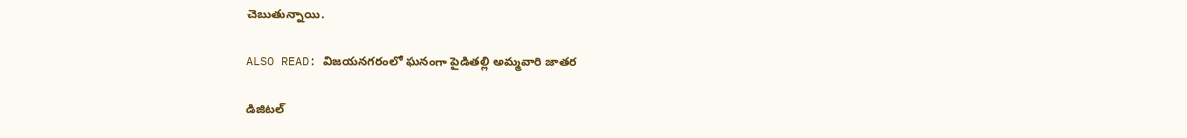చెబుతున్నాయి.

ALSO READ: విజయనగరంలో ఘనంగా పైడితల్లి అమ్మవారి జాతర

డిజిటల్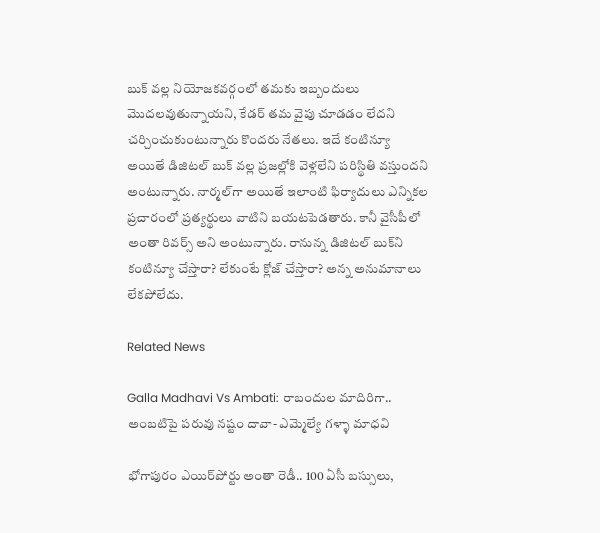బుక్ వల్ల నియోజకవర్గంలో తమకు ఇబ్బందులు మొదలవుతున్నాయని, కేడర్ తమ వైపు చూడడం లేదని చర్చించుకుంటున్నారు కొందరు నేతలు. ఇదే కంటిన్యూ అయితే డిజిటల్ బుక్ వల్ల ప్రజల్లోకి వెళ్లలేని పరిస్థితి వస్తుందని అంటున్నారు. నార్మల్‌గా అయితే ఇలాంటి ఫిర్యాదులు ఎన్నికల ప్రచారంలో ప్రత్యర్థులు వాటిని బయటపెడతారు. కానీ వైసీపీలో అంతా రివర్స్ అని అంటున్నారు. రానున్న డిజిటల్ బుక్‌ని కంటిన్యూ చేస్తారా? లేకుంటే క్లోజ్ చేస్తారా? అన్న అనుమానాలు లేకపోలేదు.

Related News

Galla Madhavi Vs Ambati: రాబందుల మాదిరిగా.. అంబటిపై పరువు నష్టం దావా- ఎమ్మెల్యే గళ్ళా మాధవి

భోగాపురం ఎయిర్‌పోర్టు అంతా రెడీ.. 100 ఏసీ బస్సులు,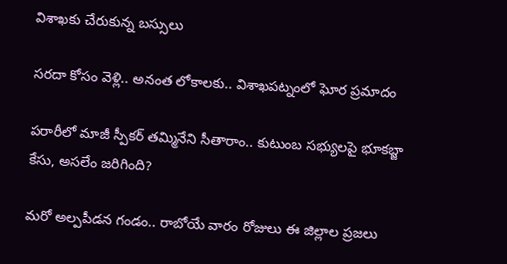విశాఖకు చేరుకున్న బస్సులు

సరదా కోసం వెళ్లి.. అనంత లోకాలకు.. విశాఖపట్నంలో ఘోర ప్రమాదం

పరారీలో మాజీ స్పీకర్ తమ్మినేని సీతారాం.. కుటుంబ సభ్యులపై భూకబ్జా కేసు, అసలేం జరిగింది?

మరో అల్పపీడన గండం.. రాబోయే వారం రోజులు ఈ జిల్లాల ప్రజలు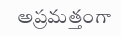అప్రమత్తంగా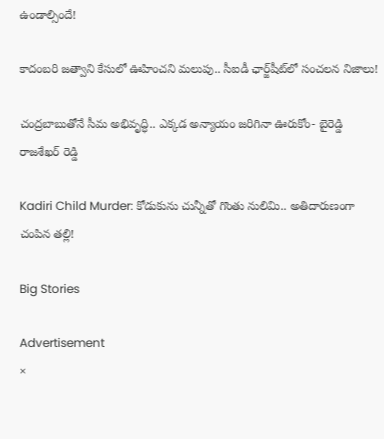ఉండాల్సిందే!

కాదంబరి జత్వాని కేసులో ఊహించని మలుపు.. సీఐడీ ఛార్జ్‌షీట్‌లో సంచలన నిజాలు!

చంద్రబాబుతోనే సీమ అభివృద్ధి.. ఎక్కడ అన్యాయం జరిగినా ఊరుకోం- బైరెడ్డి రాజశేఖర్ రెడ్డి

Kadiri Child Murder: కోడుకును చున్నీతో గొంతు నులిమి.. అతిదారుణంగా చంపిన తల్లి!

Big Stories

Advertisement
×